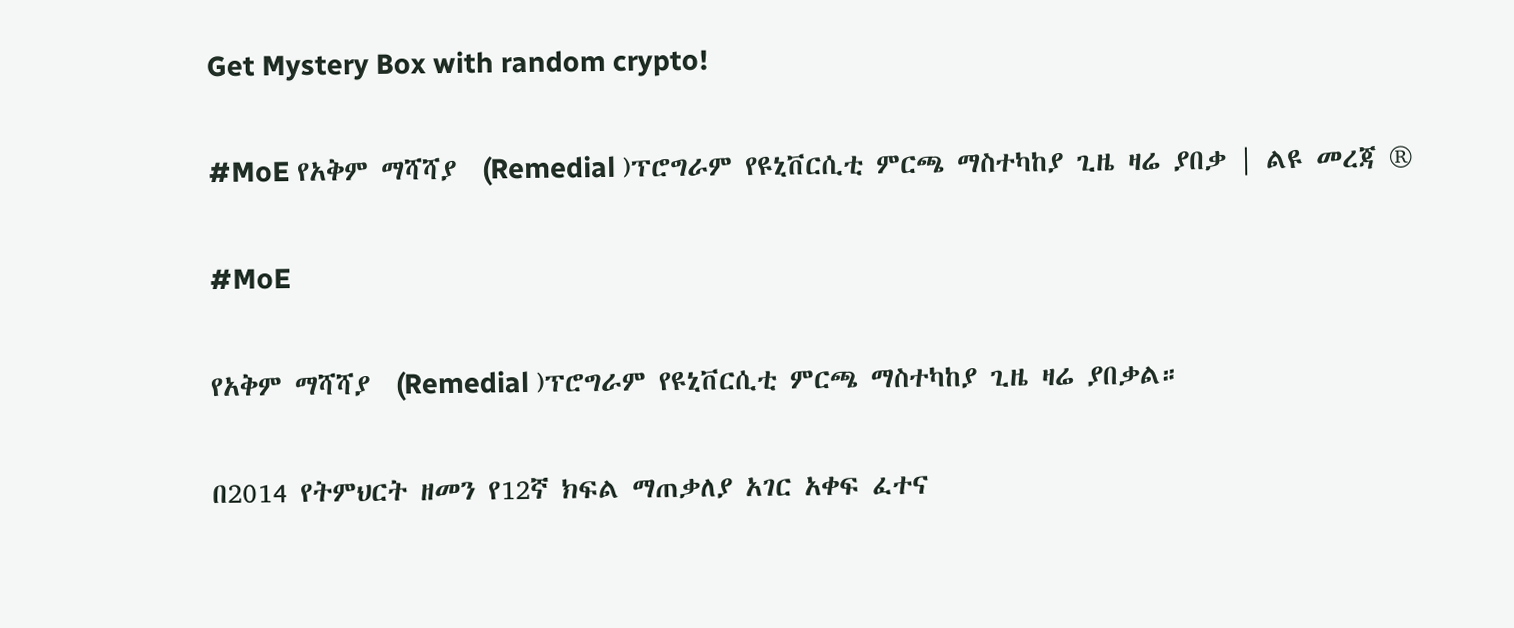Get Mystery Box with random crypto!

#MoE የአቅም ማሻሻያ  (Remedial )ፕሮግራም የዩኒቨርሲቲ ምርጫ ማስተካከያ ጊዜ ዛሬ ያበቃ | ልዩ መረጃ ®

#MoE

የአቅም ማሻሻያ  (Remedial )ፕሮግራም የዩኒቨርሲቲ ምርጫ ማስተካከያ ጊዜ ዛሬ ያበቃል።

በ2014 የትምህርት ዘመን የ12ኛ ክፍል ማጠቃለያ አገር አቀፍ ፈተና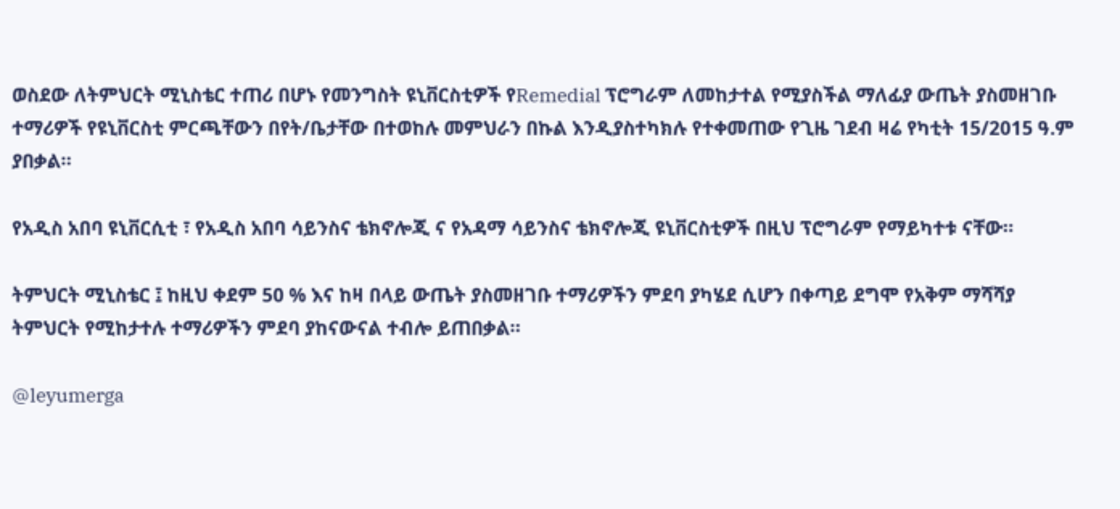ወስደው ለትምህርት ሚኒስቴር ተጠሪ በሆኑ የመንግስት ዩኒቨርስቲዎች የRemedial ፕሮግራም ለመከታተል የሚያስችል ማለፊያ ውጤት ያስመዘገቡ ተማሪዎች የዩኒቨርስቲ ምርጫቸውን በየት/ቤታቸው በተወከሉ መምህራን በኩል እንዲያስተካክሉ የተቀመጠው የጊዜ ገደብ ዛሬ የካቲት 15/2015 ዓ.ም ያበቃል።

የአዲስ አበባ ዩኒቨርሲቲ ፣ የአዲስ አበባ ሳይንስና ቴክኖሎጂ ና የአዳማ ሳይንስና ቴክኖሎጂ ዩኒቨርስቲዎች በዚህ ፕሮግራም የማይካተቱ ናቸው።

ትምህርት ሚኒስቴር ፤ ከዚህ ቀደም 50 % እና ከዛ በላይ ውጤት ያስመዘገቡ ተማሪዎችን ምደባ ያካሄደ ሲሆን በቀጣይ ደግሞ የአቅም ማሻሻያ ትምህርት የሚከታተሉ ተማሪዎችን ምደባ ያከናውናል ተብሎ ይጠበቃል።

@leyumerga